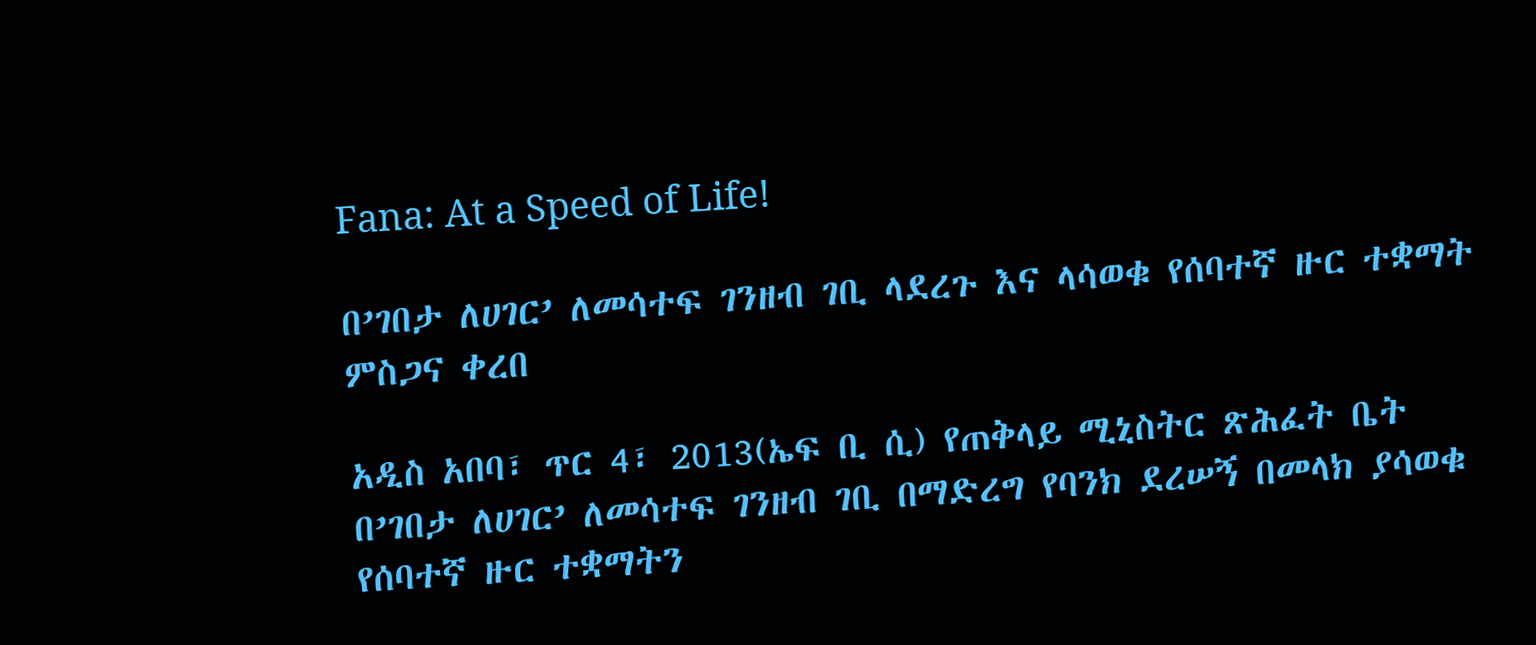Fana: At a Speed of Life!

በ’ገበታ ለሀገር’ ለመሳተፍ ገንዘብ ገቢ ላደረጉ እና ላሳወቁ የሰባተኛ ዙር ተቋማት ምስጋና ቀረበ

አዲስ አበባ፣ ጥር 4፣ 2013(ኤፍ ቢ ሲ) የጠቅላይ ሚኒስትር ጽሕፈት ቤት በ’ገበታ ለሀገር’ ለመሳተፍ ገንዘብ ገቢ በማድረግ የባንክ ደረሠኝ በመላክ ያሳወቁ የሰባተኛ ዙር ተቋማትን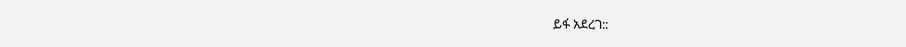ይፋ አደረገ::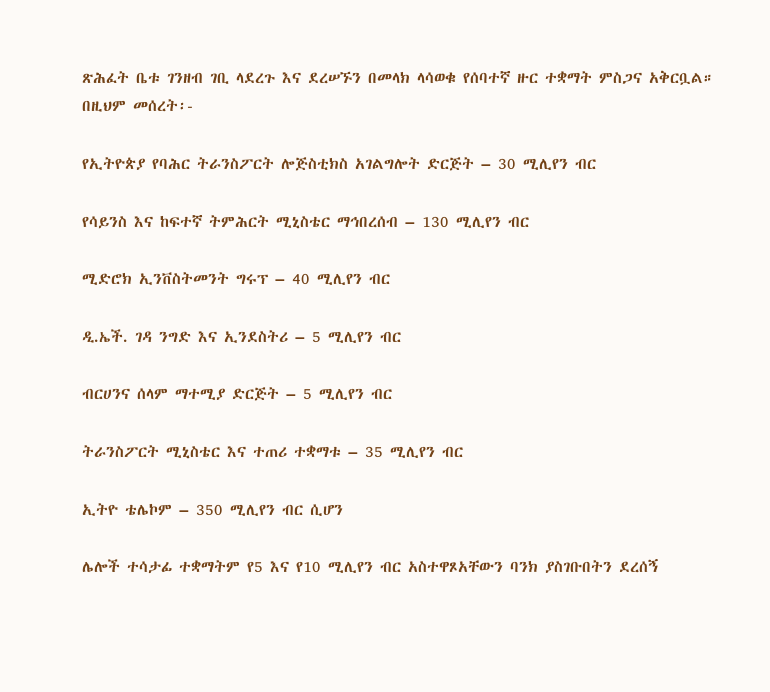ጽሕፈት ቤቱ ገንዘብ ገቢ ላደረጉ እና ደረሠኙን በመላክ ላሳወቁ የሰባተኛ ዙር ተቋማት ምስጋና አቅርቧል።
በዚህም መሰረት፡-

የኢትዮጵያ የባሕር ትራንስፖርት ሎጅስቲክስ አገልግሎት ድርጅት – 30 ሚሊየን ብር

የሳይንስ እና ከፍተኛ ትምሕርት ሚኒስቴር ማኅበረሰብ – 130 ሚሊየን ብር

ሚድሮክ ኢንቨስትመንት ግሩፕ – 40 ሚሊየን ብር

ዲ.ኤች. ገዳ ንግድ እና ኢንደስትሪ – 5 ሚሊየን ብር

ብርሀንና ሰላም ማተሚያ ድርጅት – 5 ሚሊየን ብር

ትራንስፖርት ሚኒስቴር እና ተጠሪ ተቋማቱ – 35 ሚሊየን ብር

ኢትዮ ቴሌኮም – 350 ሚሊየን ብር ሲሆን

ሌሎች ተሳታፊ ተቋማትም የ5 እና የ10 ሚሊየን ብር አስተዋጾአቸውን ባንክ ያስገቡበትን ደረሰኝ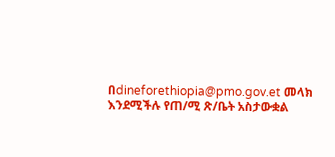በdineforethiopia@pmo.gov.et መላክ እንደሚችሉ የጠ/ሚ ጽ/ቤት አስታውቋል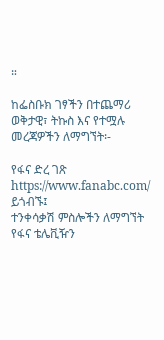።

ከፌስቡክ ገፃችን በተጨማሪ ወቅታዊ፣ ትኩስ እና የተሟሉ መረጃዎችን ለማግኘት፡-

የፋና ድረ ገጽ https://www.fanabc.com/ ይጎብኙ፤
ተንቀሳቃሽ ምስሎችን ለማግኘት የፋና ቴሌቪዥን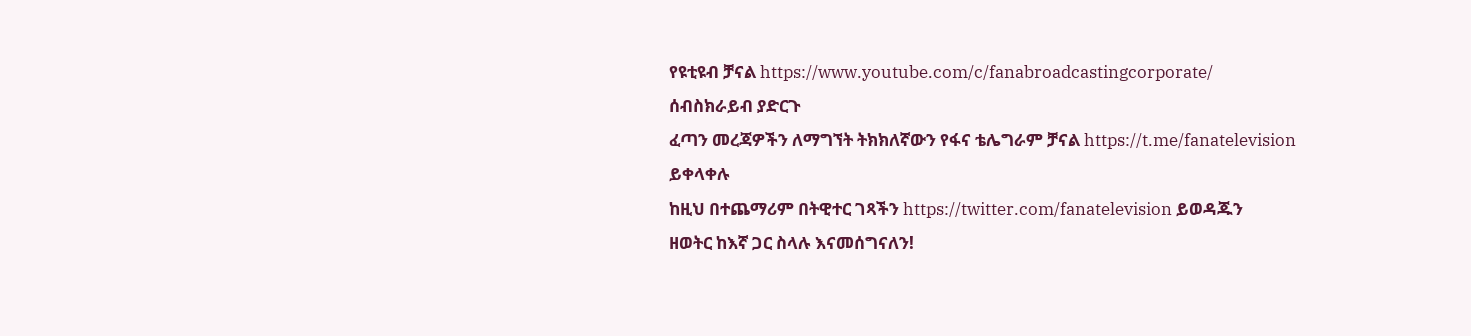የዩቲዩብ ቻናል https://www.youtube.com/c/fanabroadcastingcorporate/ ሰብስክራይብ ያድርጉ
ፈጣን መረጃዎችን ለማግኘት ትክክለኛውን የፋና ቴሌግራም ቻናል https://t.me/fanatelevision ይቀላቀሉ
ከዚህ በተጨማሪም በትዊተር ገጻችን https://twitter.com/fanatelevision ይወዳጁን
ዘወትር ከእኛ ጋር ስላሉ እናመሰግናለን!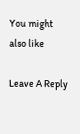You might also like

Leave A Reply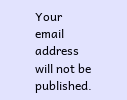Your email address will not be published.